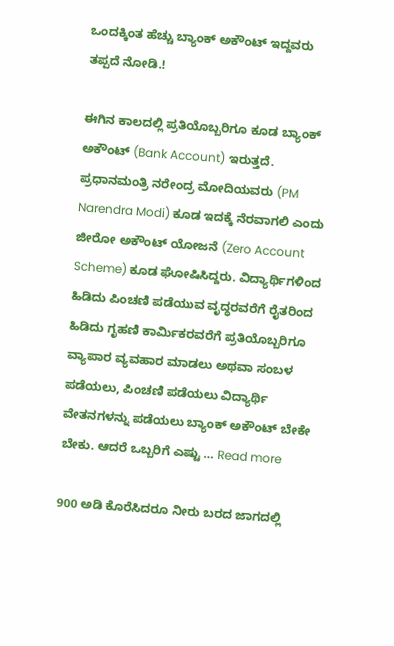ಒಂದಕ್ಕಿಂತ ಹೆಚ್ಚು ಬ್ಯಾಂಕ್ ಅಕೌಂಟ್ ಇದ್ದವರು ತಪ್ಪದೆ ನೋಡಿ.!

ಈಗಿನ ಕಾಲದಲ್ಲಿ ಪ್ರತಿಯೊಬ್ಬರಿಗೂ ಕೂಡ ಬ್ಯಾಂಕ್ ಅಕೌಂಟ್ (Bank Account) ಇರುತ್ತದೆ. ಪ್ರಧಾನಮಂತ್ರಿ ನರೇಂದ್ರ ಮೋದಿಯವರು (PM Narendra Modi) ಕೂಡ ಇದಕ್ಕೆ ನೆರವಾಗಲಿ ಎಂದು ಜೀರೋ ಅಕೌಂಟ್ ಯೋಜನೆ (Zero Account Scheme) ಕೂಡ ಘೋಷಿಸಿದ್ದರು. ವಿದ್ಯಾರ್ಥಿಗಳಿಂದ ಹಿಡಿದು ಪಿಂಚಣಿ ಪಡೆಯುವ ವೃದ್ಧರವರೆಗೆ ರೈತರಿಂದ ಹಿಡಿದು ಗೃಹಣಿ ಕಾರ್ಮಿಕರವರೆಗೆ ಪ್ರತಿಯೊಬ್ಬರಿಗೂ ವ್ಯಾಪಾರ ವ್ಯವಹಾರ ಮಾಡಲು ಅಥವಾ ಸಂಬಳ ಪಡೆಯಲು, ಪಿಂಚಣಿ ಪಡೆಯಲು ವಿದ್ಯಾರ್ಥಿ ವೇತನಗಳನ್ನು ಪಡೆಯಲು ಬ್ಯಾಂಕ್ ಅಕೌಂಟ್ ಬೇಕೇ ಬೇಕು. ಆದರೆ ಒಬ್ಬರಿಗೆ ಎಷ್ಟು … Read more

900 ಅಡಿ ಕೊರೆಸಿದರೂ ನೀರು ಬರದ ಜಾಗದಲ್ಲಿ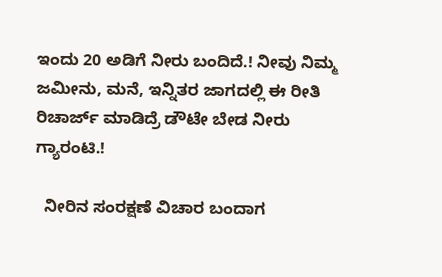ಇಂದು 20 ಅಡಿಗೆ ನೀರು ಬಂದಿದೆ.! ನೀವು ನಿಮ್ಮ ಜಮೀನು, ಮನೆ, ಇನ್ನಿತರ ಜಾಗದಲ್ಲಿ ಈ ರೀತಿ ರಿಚಾರ್ಜ್ ಮಾಡಿದ್ರೆ ಡೌಟೇ ಬೇಡ ನೀರು ಗ್ಯಾರಂಟಿ.!

  ನೀರಿನ ಸಂರಕ್ಷಣೆ ವಿಚಾರ ಬಂದಾಗ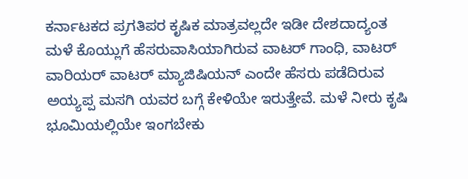ಕರ್ನಾಟಕದ ಪ್ರಗತಿಪರ ಕೃಷಿಕ ಮಾತ್ರವಲ್ಲದೇ ಇಡೀ ದೇಶದಾದ್ಯಂತ ಮಳೆ ಕೊಯ್ಲುಗೆ ಹೆಸರುವಾಸಿಯಾಗಿರುವ ವಾಟರ್ ಗಾಂಧಿ, ವಾಟರ್ ವಾರಿಯರ್ ವಾಟರ್ ಮ್ಯಾಜಿಷಿಯನ್ ಎಂದೇ ಹೆಸರು ಪಡೆದಿರುವ ಅಯ್ಯಪ್ಪ ಮಸಗಿ ಯವರ ಬಗ್ಗೆ ಕೇಳಿಯೇ ಇರುತ್ತೇವೆ. ಮಳೆ ನೀರು ಕೃಷಿ ಭೂಮಿಯಲ್ಲಿಯೇ ಇಂಗಬೇಕು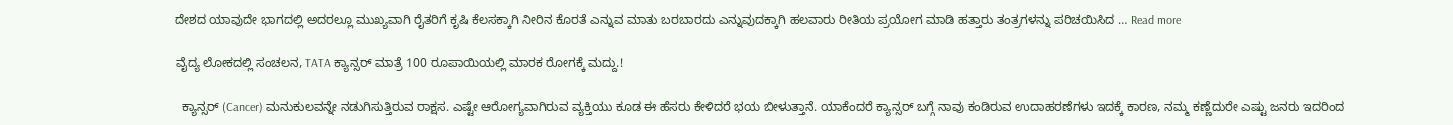ದೇಶದ ಯಾವುದೇ ಭಾಗದಲ್ಲಿ ಅದರಲ್ಲೂ ಮುಖ್ಯವಾಗಿ ರೈತರಿಗೆ ಕೃಷಿ ಕೆಲಸಕ್ಕಾಗಿ ನೀರಿನ ಕೊರತೆ ಎನ್ನುವ ಮಾತು ಬರಬಾರದು ಎನ್ನುವುದಕ್ಕಾಗಿ ಹಲವಾರು ರೀತಿಯ ಪ್ರಯೋಗ ಮಾಡಿ ಹತ್ತಾರು ತಂತ್ರಗಳನ್ನು ಪರಿಚಯಿಸಿದ … Read more

ವೈದ್ಯ ಲೋಕದಲ್ಲಿ ಸಂಚಲನ, TATA ಕ್ಯಾನ್ಸರ್ ಮಾತ್ರೆ 100 ರೂಪಾಯಿಯಲ್ಲಿ ಮಾರಕ ರೋಗಕ್ಕೆ ಮದ್ದು.!

  ಕ್ಯಾನ್ಸರ್ (Cancer) ಮನುಕುಲವನ್ನೇ ನಡುಗಿಸುತ್ತಿರುವ ರಾಕ್ಷಸ. ಎಷ್ಟೇ ಆರೋಗ್ಯವಾಗಿರುವ ವ್ಯಕ್ತಿಯು ಕೂಡ ಈ ಹೆಸರು ಕೇಳಿದರೆ ಭಯ ಬೀಳುತ್ತಾನೆ. ಯಾಕೆಂದರೆ ಕ್ಯಾನ್ಸರ್ ಬಗ್ಗೆ ನಾವು ಕಂಡಿರುವ ಉದಾಹರಣೆಗಳು ಇದಕ್ಕೆ ಕಾರಣ, ನಮ್ಮ ಕಣ್ಣೆದುರೇ ಎಷ್ಟು ಜನರು ಇದರಿಂದ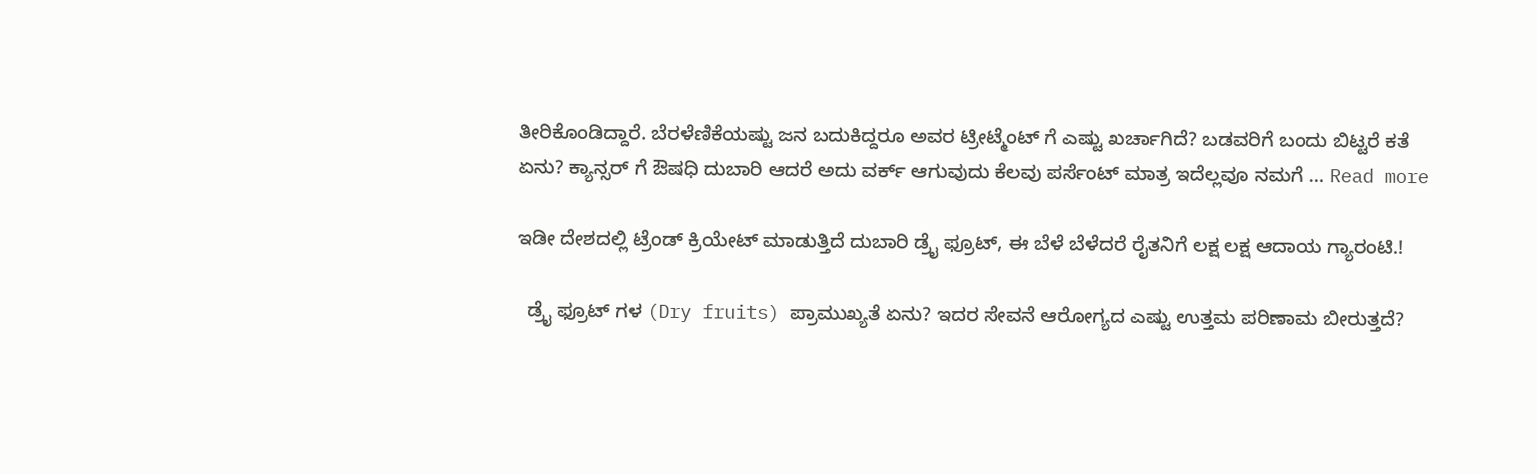ತೀರಿಕೊಂಡಿದ್ದಾರೆ. ಬೆರಳೆಣಿಕೆಯಷ್ಟು ಜನ ಬದುಕಿದ್ದರೂ ಅವರ ಟ್ರೀಟ್ಮೆಂಟ್ ಗೆ ಎಷ್ಟು ಖರ್ಚಾಗಿದೆ? ಬಡವರಿಗೆ ಬಂದು ಬಿಟ್ಟರೆ ಕತೆ ಏನು? ಕ್ಯಾನ್ಸರ್ ಗೆ ಔಷಧಿ ದುಬಾರಿ ಆದರೆ ಅದು ವರ್ಕ್ ಆಗುವುದು ಕೆಲವು ಪರ್ಸೆಂಟ್ ಮಾತ್ರ ಇದೆಲ್ಲವೂ ನಮಗೆ … Read more

ಇಡೀ ದೇಶದಲ್ಲಿ ಟ್ರೆಂಡ್ ಕ್ರಿಯೇಟ್ ಮಾಡುತ್ತಿದೆ ದುಬಾರಿ ಡ್ರೈ ಫ್ರೂಟ್, ಈ ಬೆಳೆ ಬೆಳೆದರೆ ರೈತನಿಗೆ ಲಕ್ಷ ಲಕ್ಷ ಆದಾಯ ಗ್ಯಾರಂಟಿ.!

  ಡ್ರೈ ಫ್ರೂಟ್ ಗಳ (Dry fruits) ಪ್ರಾಮುಖ್ಯತೆ ಏನು? ಇದರ ಸೇವನೆ ಆರೋಗ್ಯದ ಎಷ್ಟು ಉತ್ತಮ ಪರಿಣಾಮ ಬೀರುತ್ತದೆ?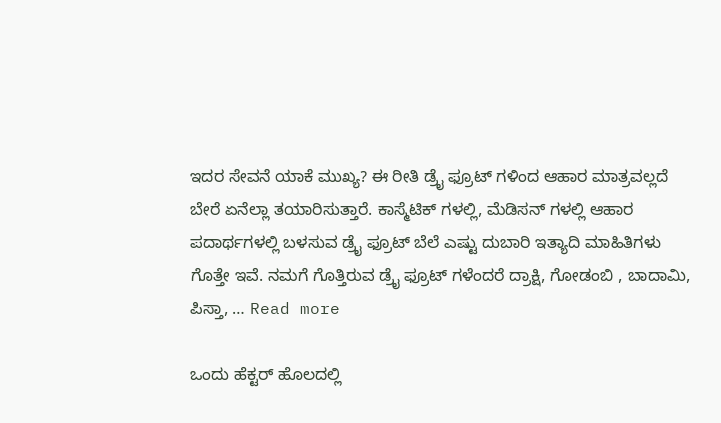ಇದರ ಸೇವನೆ ಯಾಕೆ ಮುಖ್ಯ? ಈ ರೀತಿ ಡ್ರೈ ಫ್ರೂಟ್ ಗಳಿಂದ ಆಹಾರ ಮಾತ್ರವಲ್ಲದೆ ಬೇರೆ ಏನೆಲ್ಲಾ ತಯಾರಿಸುತ್ತಾರೆ. ಕಾಸ್ಮೆಟಿಕ್ ಗಳಲ್ಲಿ, ಮೆಡಿಸನ್ ಗಳಲ್ಲಿ ಆಹಾರ ಪದಾರ್ಥಗಳಲ್ಲಿ ಬಳಸುವ ಡ್ರೈ ಫ್ರೂಟ್ ಬೆಲೆ ಎಷ್ಟು ದುಬಾರಿ ಇತ್ಯಾದಿ ಮಾಹಿತಿಗಳು ಗೊತ್ತೇ ಇವೆ. ನಮಗೆ ಗೊತ್ತಿರುವ ಡ್ರೈ ಫ್ರೂಟ್ ಗಳೆಂದರೆ ದ್ರಾಕ್ಷಿ, ಗೋಡಂಬಿ ‌, ಬಾದಾಮಿ, ಪಿಸ್ತಾ, … Read more

ಒಂದು ಹೆಕ್ಟರ್ ಹೊಲದಲ್ಲಿ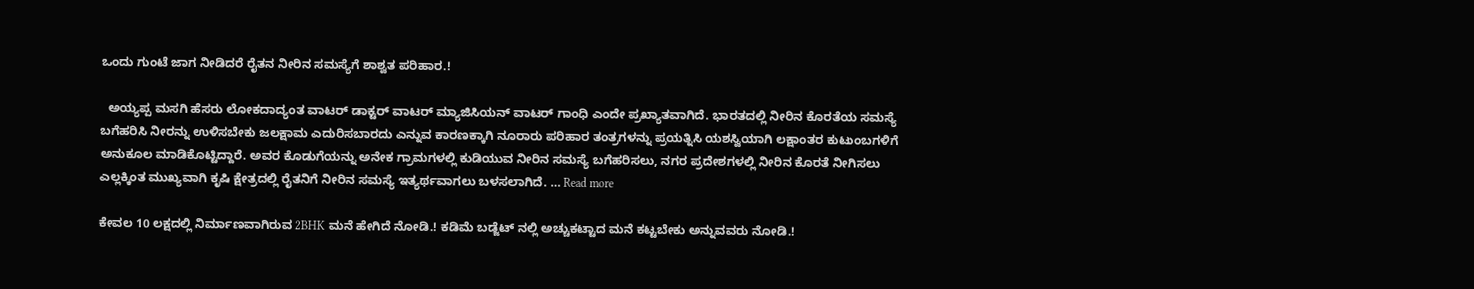ಒಂದು ಗುಂಟೆ ಜಾಗ ನೀಡಿದರೆ ರೈತನ ನೀರಿನ ಸಮಸ್ಯೆಗೆ ಶಾಶ್ವತ ಪರಿಹಾರ.!

  ಅಯ್ಯಪ್ಪ ಮಸಗಿ ಹೆಸರು ಲೋಕದಾದ್ಯಂತ ವಾಟರ್ ಡಾಕ್ಟರ್ ವಾಟರ್ ಮ್ಯಾಜಿಸಿಯನ್ ವಾಟರ್ ಗಾಂಧಿ ಎಂದೇ ಪ್ರಖ್ಯಾತವಾಗಿದೆ. ಭಾರತದಲ್ಲಿ ನೀರಿನ ಕೊರತೆಯ ಸಮಸ್ಯೆ ಬಗೆಹರಿಸಿ ನೀರನ್ನು ಉಳಿಸಬೇಕು ಜಲಕ್ಷಾಮ ಎದುರಿಸಬಾರದು ಎನ್ನುವ ಕಾರಣಕ್ಕಾಗಿ ನೂರಾರು ಪರಿಹಾರ ತಂತ್ರಗಳನ್ನು ಪ್ರಯತ್ನಿಸಿ ಯಶಸ್ವಿಯಾಗಿ ಲಕ್ಷಾಂತರ ಕುಟುಂಬಗಳಿಗೆ ಅನುಕೂಲ ಮಾಡಿಕೊಟ್ಟಿದ್ದಾರೆ. ಅವರ ಕೊಡುಗೆಯನ್ನು ಅನೇಕ ಗ್ರಾಮಗಳಲ್ಲಿ ಕುಡಿಯುವ ನೀರಿನ ಸಮಸ್ಯೆ ಬಗೆಹರಿಸಲು, ನಗರ ಪ್ರದೇಶಗಳಲ್ಲಿ ನೀರಿನ ಕೊರತೆ ನೀಗಿಸಲು ಎಲ್ಲಕ್ಕಿಂತ ಮುಖ್ಯವಾಗಿ ಕೃಷಿ ಕ್ಷೇತ್ರದಲ್ಲಿ ರೈತನಿಗೆ ನೀರಿನ ಸಮಸ್ಯೆ ಇತ್ಯರ್ಥವಾಗಲು ಬಳಸಲಾಗಿದೆ. … Read more

ಕೇವಲ 10 ಲಕ್ಷದಲ್ಲಿ ನಿರ್ಮಾಣವಾಗಿರುವ 2BHK ಮನೆ ಹೇಗಿದೆ ನೋಡಿ.! ಕಡಿಮೆ ಬಡ್ಜೆಟ್ ನಲ್ಲಿ ಅಚ್ಚುಕಟ್ಟಾದ ಮನೆ ಕಟ್ಟಬೇಕು ಅನ್ನುವವರು ನೋಡಿ.!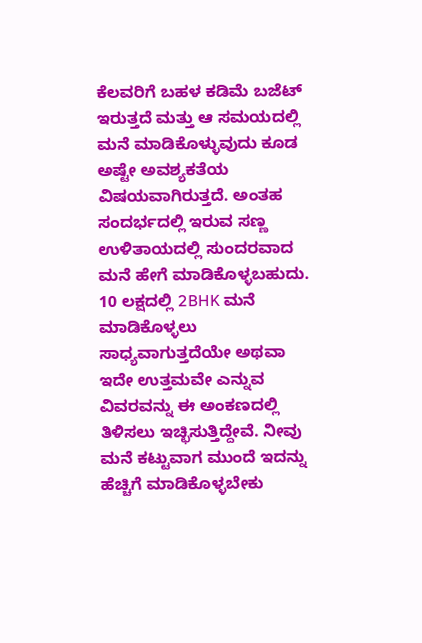ಕೆಲವರಿಗೆ ಬಹಳ ಕಡಿಮೆ ಬಜೆಟ್ ಇರುತ್ತದೆ ಮತ್ತು ಆ ಸಮಯದಲ್ಲಿ ಮನೆ ಮಾಡಿಕೊಳ್ಳುವುದು ಕೂಡ ಅಷ್ಟೇ ಅವಶ್ಯಕತೆಯ ವಿಷಯವಾಗಿರುತ್ತದೆ. ಅಂತಹ ಸಂದರ್ಭದಲ್ಲಿ ಇರುವ ಸಣ್ಣ ಉಳಿತಾಯದಲ್ಲಿ ಸುಂದರವಾದ ಮನೆ ಹೇಗೆ ಮಾಡಿಕೊಳ್ಳಬಹುದು. 10 ಲಕ್ಷದಲ್ಲಿ 2BHK ಮನೆ ಮಾಡಿಕೊಳ್ಳಲು ಸಾಧ್ಯವಾಗುತ್ತದೆಯೇ ಅಥವಾ ಇದೇ ಉತ್ತಮವೇ ಎನ್ನುವ ವಿವರವನ್ನು ಈ ಅಂಕಣದಲ್ಲಿ ತಿಳಿಸಲು ಇಚ್ಛಿಸುತ್ತಿದ್ದೇವೆ. ನೀವು ಮನೆ ಕಟ್ಟುವಾಗ ಮುಂದೆ ಇದನ್ನು ಹೆಚ್ಚಿಗೆ ಮಾಡಿಕೊಳ್ಳಬೇಕು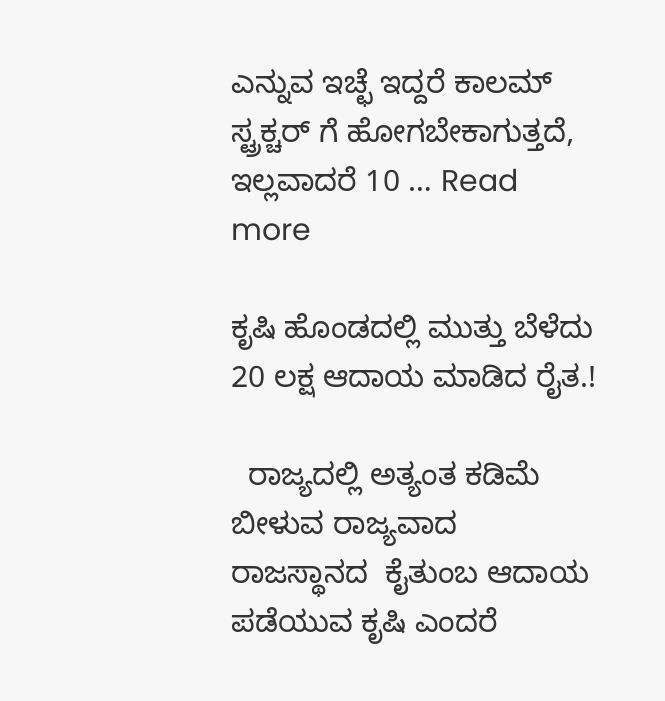ಎನ್ನುವ ಇಚ್ಛೆ ಇದ್ದರೆ ಕಾಲಮ್ ಸ್ಟ್ರಕ್ಚರ್ ಗೆ ಹೋಗಬೇಕಾಗುತ್ತದೆ, ಇಲ್ಲವಾದರೆ 10 … Read more

ಕೃಷಿ ಹೊಂಡದಲ್ಲಿ ಮುತ್ತು ಬೆಳೆದು 20 ಲಕ್ಷ ಆದಾಯ ಮಾಡಿದ ರೈತ.!

  ರಾಜ್ಯದಲ್ಲಿ ಅತ್ಯಂತ ಕಡಿಮೆ ಬೀಳುವ ರಾಜ್ಯವಾದ ರಾಜಸ್ಥಾನದ  ಕೈತುಂಬ ಆದಾಯ ಪಡೆಯುವ ಕೃಷಿ ಎಂದರೆ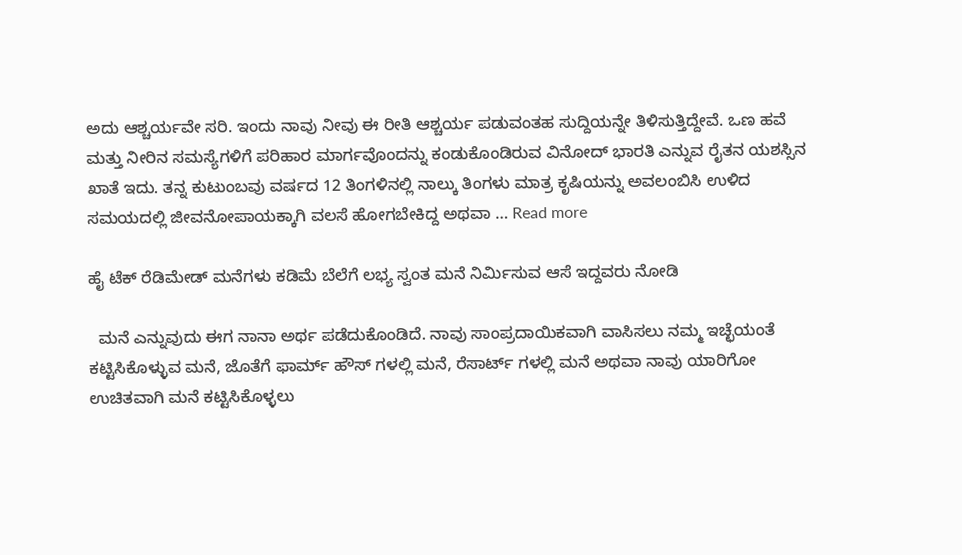ಅದು ಆಶ್ಚರ್ಯವೇ ಸರಿ. ಇಂದು ನಾವು ನೀವು ಈ ರೀತಿ ಆಶ್ಚರ್ಯ ಪಡುವಂತಹ ಸುದ್ದಿಯನ್ನೇ ತಿಳಿಸುತ್ತಿದ್ದೇವೆ. ಒಣ ಹವೆ ಮತ್ತು ನೀರಿನ ಸಮಸ್ಯೆಗಳಿಗೆ ಪರಿಹಾರ ಮಾರ್ಗವೊಂದನ್ನು ಕಂಡುಕೊಂಡಿರುವ ವಿನೋದ್ ಭಾರತಿ ಎನ್ನುವ ರೈತನ ಯಶಸ್ಸಿನ ಖಾತೆ ಇದು. ತನ್ನ ಕುಟುಂಬವು ವರ್ಷದ 12 ತಿಂಗಳಿನಲ್ಲಿ ನಾಲ್ಕು ತಿಂಗಳು ಮಾತ್ರ ಕೃಷಿಯನ್ನು ಅವಲಂಬಿಸಿ ಉಳಿದ ಸಮಯದಲ್ಲಿ ಜೀವನೋಪಾಯಕ್ಕಾಗಿ ವಲಸೆ ಹೋಗಬೇಕಿದ್ದ ಅಥವಾ … Read more

ಹೈ ಟೆಕ್ ರೆಡಿಮೇಡ್ ಮನೆಗಳು ಕಡಿಮೆ ಬೆಲೆಗೆ ಲಭ್ಯ ಸ್ವಂತ ಮನೆ ನಿರ್ಮಿಸುವ ಆಸೆ ಇದ್ದವರು ನೋಡಿ

  ಮನೆ ಎನ್ನುವುದು ಈಗ ನಾನಾ ಅರ್ಥ ಪಡೆದುಕೊಂಡಿದೆ. ನಾವು ಸಾಂಪ್ರದಾಯಿಕವಾಗಿ ವಾಸಿಸಲು ನಮ್ಮ ಇಚ್ಛೆಯಂತೆ ಕಟ್ಟಿಸಿಕೊಳ್ಳುವ ಮನೆ, ಜೊತೆಗೆ ಫಾರ್ಮ್ ಹೌಸ್ ಗಳಲ್ಲಿ ಮನೆ, ರೆಸಾರ್ಟ್ ಗಳಲ್ಲಿ ಮನೆ ಅಥವಾ ನಾವು ಯಾರಿಗೋ ಉಚಿತವಾಗಿ ಮನೆ ಕಟ್ಟಿಸಿಕೊಳ್ಳಲು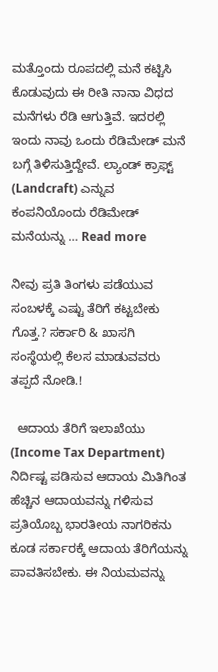ಮತ್ತೊಂದು ರೂಪದಲ್ಲಿ ಮನೆ ಕಟ್ಟಿಸಿ ಕೊಡುವುದು ಈ ರೀತಿ ನಾನಾ ವಿಧದ ಮನೆಗಳು ರೆಡಿ ಆಗುತ್ತಿವೆ. ಇದರಲ್ಲಿ ಇಂದು ನಾವು ಒಂದು ರೆಡಿಮೇಡ್ ಮನೆ ಬಗ್ಗೆ ತಿಳಿಸುತ್ತಿದ್ದೇವೆ. ಲ್ಯಾಂಡ್ ಕ್ರಾಫ್ಟ್ (Landcraft) ಎನ್ನುವ ಕಂಪನಿಯೊಂದು ರೆಡಿಮೇಡ್ ಮನೆಯನ್ನು … Read more

ನೀವು ಪ್ರತಿ ತಿಂಗಳು ಪಡೆಯುವ ಸಂಬಳಕ್ಕೆ ಎಷ್ಟು ತೆರಿಗೆ ಕಟ್ಟಬೇಕು ಗೊತ್ತ.? ಸರ್ಕಾರಿ & ಖಾಸಗಿ ಸಂಸ್ಥೆಯಲ್ಲಿ ಕೆಲಸ ಮಾಡುವವರು ತಪ್ಪದೆ ನೋಡಿ.!

  ಆದಾಯ ತೆರಿಗೆ ಇಲಾಖೆಯು (Income Tax Department) ನಿರ್ದಿಷ್ಟ ಪಡಿಸುವ ಆದಾಯ ಮಿತಿಗಿಂತ ಹೆಚ್ಚಿನ ಆದಾಯವನ್ನು ಗಳಿಸುವ ಪ್ರತಿಯೊಬ್ಬ ಭಾರತೀಯ ನಾಗರಿಕನು ಕೂಡ ಸರ್ಕಾರಕ್ಕೆ ಆದಾಯ ತೆರಿಗೆಯನ್ನು ಪಾವತಿಸಬೇಕು. ಈ ನಿಯಮವನ್ನು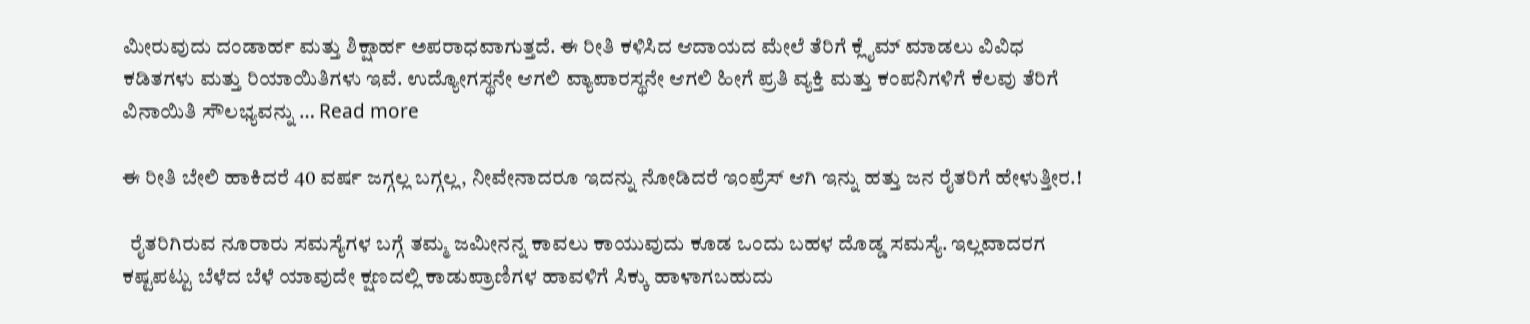ಮೀರುವುದು ದಂಡಾರ್ಹ ಮತ್ತು ಶಿಕ್ಷಾರ್ಹ ಅಪರಾಧವಾಗುತ್ತದೆ. ಈ ರೀತಿ ಕಳಿಸಿದ ಆದಾಯದ ಮೇಲೆ ತೆರಿಗೆ ಕ್ಲೈಮ್ ಮಾಡಲು ವಿವಿಧ ಕಡಿತಗಳು ಮತ್ತು ರಿಯಾಯಿತಿಗಳು ಇವೆ. ಉದ್ಯೋಗಸ್ಥನೇ ಆಗಲಿ ವ್ಯಾಪಾರಸ್ಥನೇ ಆಗಲಿ ಹೀಗೆ ಪ್ರತಿ ವ್ಯಕ್ತಿ ಮತ್ತು ಕಂಪನಿಗಳಿಗೆ ಕೆಲವು ತೆರಿಗೆ ವಿನಾಯಿತಿ ಸೌಲಭ್ಯವನ್ನು … Read more

ಈ ರೀತಿ ಬೇಲಿ ಹಾಕಿದರೆ 40 ವರ್ಷ ಜಗ್ಗಲ್ಲ ಬಗ್ಗಲ್ಲ, ನೀವೇನಾದರೂ ಇದನ್ನು ನೋಡಿದರೆ ಇಂಪ್ರೆಸ್ ಆಗಿ ಇನ್ನು ಹತ್ತು ಜನ ರೈತರಿಗೆ ಹೇಳುತ್ತೀರ.!

  ರೈತರಿಗಿರುವ ನೂರಾರು ಸಮಸ್ಯೆಗಳ ಬಗ್ಗೆ ತಮ್ಮ ಜಮೀನನ್ನ ಕಾವಲು ಕಾಯುವುದು ಕೂಡ ಒಂದು ಬಹಳ ದೊಡ್ಡ ಸಮಸ್ಯೆ. ಇಲ್ಲವಾದರಗ ಕಷ್ಟಪಟ್ಟು ಬೆಳೆದ ಬೆಳೆ ಯಾವುದೇ ಕ್ಷಣದಲ್ಲಿ ಕಾಡುಪ್ರಾಣಿಗಳ ಹಾವಳಿಗೆ ಸಿಕ್ಕು ಹಾಳಾಗಬಹುದು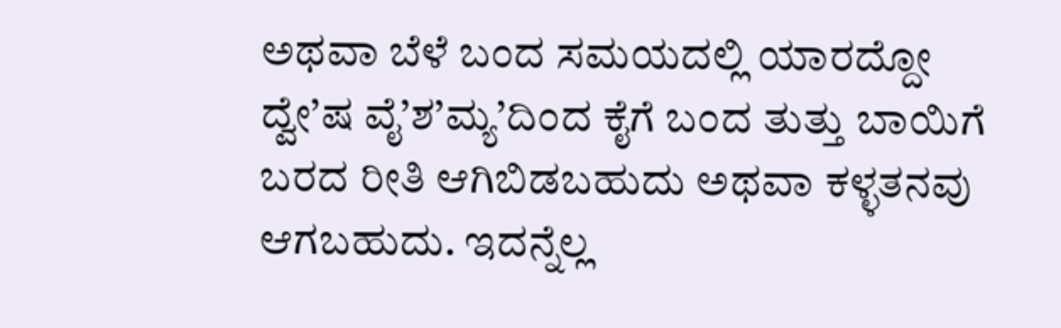ಅಥವಾ ಬೆಳೆ ಬಂದ ಸಮಯದಲ್ಲಿ ಯಾರದ್ದೋ ದ್ವೇ’ಷ ವೈ’ಶ’ಮ್ಯ’ದಿಂದ ಕೈಗೆ ಬಂದ ತುತ್ತು ಬಾಯಿಗೆ ಬರದ ರೀತಿ ಆಗಿಬಿಡಬಹುದು ಅಥವಾ ಕಳ್ಳತನವು ಆಗಬಹುದು. ಇದನ್ನೆಲ್ಲ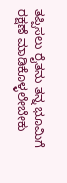ತಪ್ಪಿಸಲು ರೈತನು ತನ್ನ ಭೂಮಿಗೆ ರಕ್ಷಣೆ ಮಾಡಿಕೊಳ್ಳಲೇಬೇಕು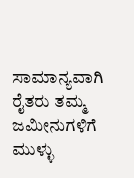ಸಾಮಾನ್ಯವಾಗಿ ರೈತರು ತಮ್ಮ ಜಮೀನುಗಳಿಗೆ ಮುಳ್ಳು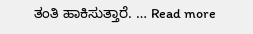ತಂತಿ ಹಾಕಿಸುತ್ತಾರೆ. … Read more